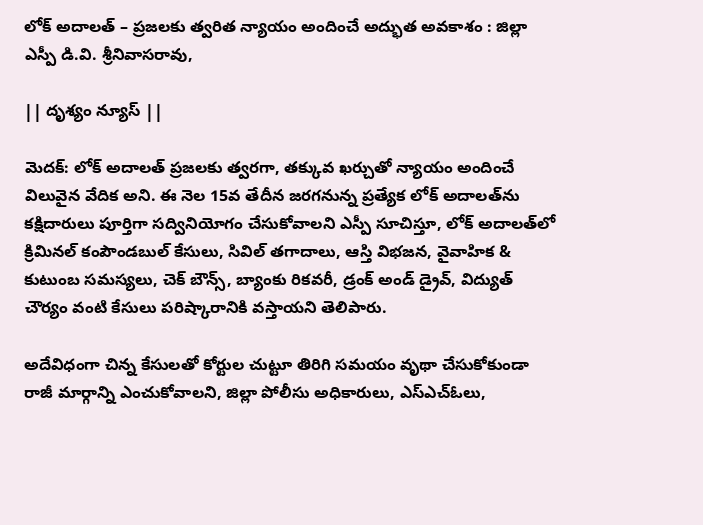లోక్ అదాలత్‌ – ప్రజలకు త్వరిత న్యాయం అందించే అద్భుత అవకాశం : జిల్లా ఎస్పీ డి.వి. శ్రీనివాసరావు,

|| దృశ్యం న్యూస్ ||

మెదక్: లోక్ అదాలత్ ప్రజలకు త్వరగా, తక్కువ ఖర్చుతో న్యాయం అందించే విలువైన వేదిక అని. ఈ నెల 15వ తేదీన జరగనున్న ప్రత్యేక లోక్ అదాలత్‌ను కక్షిదారులు పూర్తిగా సద్వినియోగం చేసుకోవాలని ఎస్పీ సూచిస్తూ, లోక్ అదాలత్‌లో క్రిమినల్ కంపౌండబుల్ కేసులు, సివిల్ తగాదాలు, ఆస్తి విభజన, వైవాహిక & కుటుంబ సమస్యలు, చెక్ బౌన్స్, బ్యాంకు రికవరీ, డ్రంక్ అండ్ డ్రైవ్, విద్యుత్ చౌర్యం వంటి కేసులు పరిష్కారానికి వస్తాయని తెలిపారు.

అదేవిధంగా చిన్న కేసులతో కోర్టుల చుట్టూ తిరిగి సమయం వృథా చేసుకోకుండా రాజీ మార్గాన్ని ఎంచుకోవాలని, జిల్లా పోలీసు అధికారులు, ఎస్ఎచ్ఓలు,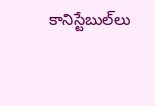కానిస్టేబుల్‌లు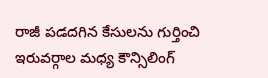రాజీ పడదగిన కేసులను గుర్తించి ఇరువర్గాల మధ్య కౌన్సిలింగ్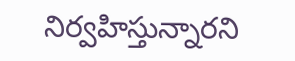నిర్వహిస్తున్నారని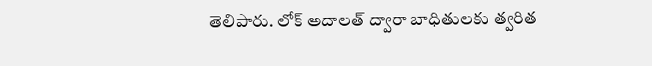తెలిపారు. లోక్ అదాలత్ ద్వారా బాధితులకు త్వరిత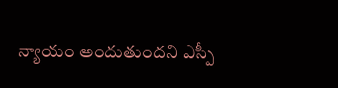న్యాయం అందుతుందని ఎస్పీ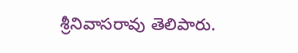శ్రీనివాసరావు తెలిపారు.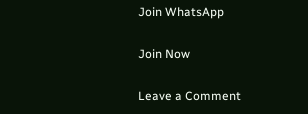Join WhatsApp

Join Now

Leave a Comment